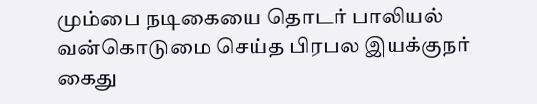மும்பை நடிகையை தொடர் பாலியல் வன்கொடுமை செய்த பிரபல இயக்குநர் கைது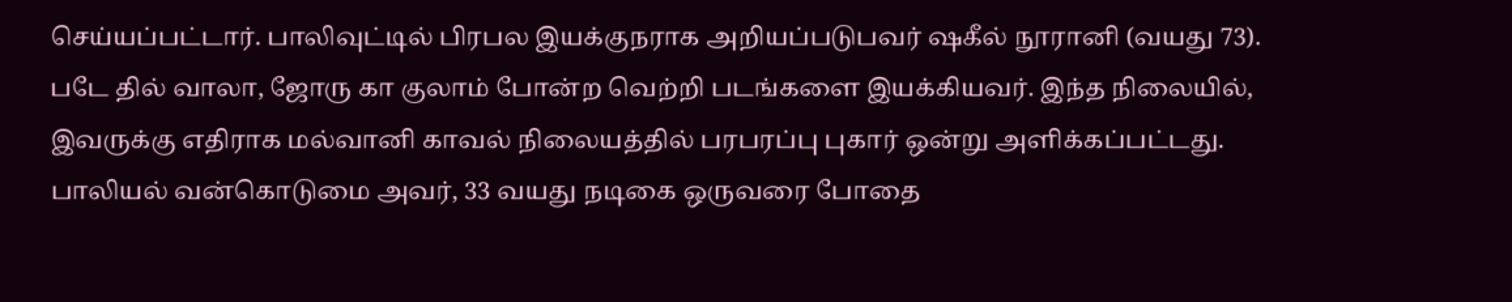செய்யப்பட்டார். பாலிவுட்டில் பிரபல இயக்குநராக அறியப்படுபவர் ஷகீல் நூரானி (வயது 73). படே தில் வாலா, ஜோரு கா குலாம் போன்ற வெற்றி படங்களை இயக்கியவர். இந்த நிலையில், இவருக்கு எதிராக மல்வானி காவல் நிலையத்தில் பரபரப்பு புகார் ஒன்று அளிக்கப்பட்டது. பாலியல் வன்கொடுமை அவர், 33 வயது நடிகை ஒருவரை போதை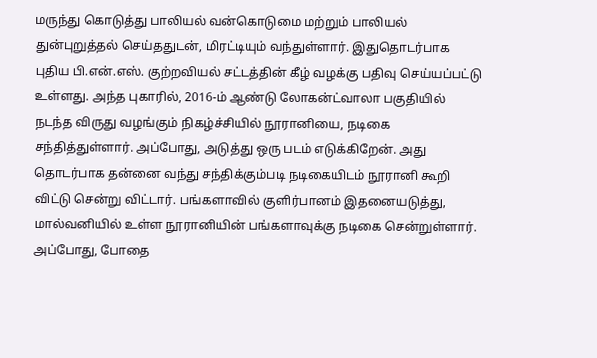மருந்து கொடுத்து பாலியல் வன்கொடுமை மற்றும் பாலியல் துன்புறுத்தல் செய்ததுடன், மிரட்டியும் வந்துள்ளார். இதுதொடர்பாக புதிய பி.என்.எஸ். குற்றவியல் சட்டத்தின் கீழ் வழக்கு பதிவு செய்யப்பட்டு உள்ளது. அந்த புகாரில், 2016-ம் ஆண்டு லோகன்ட்வாலா பகுதியில் நடந்த விருது வழங்கும் நிகழ்ச்சியில் நூரானியை, நடிகை சந்தித்துள்ளார். அப்போது, அடுத்து ஒரு படம் எடுக்கிறேன். அது தொடர்பாக தன்னை வந்து சந்திக்கும்படி நடிகையிடம் நூரானி கூறி விட்டு சென்று விட்டார். பங்களாவில் குளிர்பானம் இதனையடுத்து, மால்வனியில் உள்ள நூரானியின் பங்களாவுக்கு நடிகை சென்றுள்ளார். அப்போது, போதை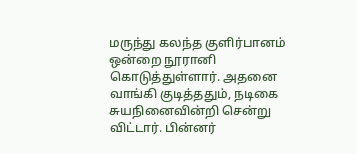மருந்து கலந்த குளிர்பானம் ஒன்றை நூரானி கொடுத்துள்ளார். அதனை வாங்கி குடித்ததும், நடிகை சுயநினைவின்றி சென்று விட்டார். பின்னர்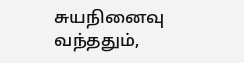சுயநினைவு வந்ததும்,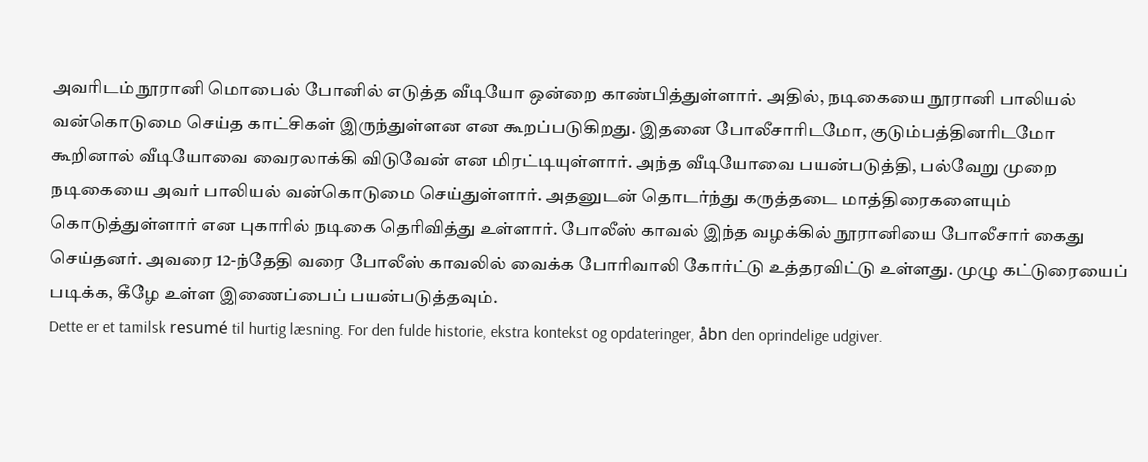அவரிடம் நூரானி மொபைல் போனில் எடுத்த வீடியோ ஒன்றை காண்பித்துள்ளார். அதில், நடிகையை நூரானி பாலியல் வன்கொடுமை செய்த காட்சிகள் இருந்துள்ளன என கூறப்படுகிறது. இதனை போலீசாரிடமோ, குடும்பத்தினரிடமோ கூறினால் வீடியோவை வைரலாக்கி விடுவேன் என மிரட்டியுள்ளார். அந்த வீடியோவை பயன்படுத்தி, பல்வேறு முறை நடிகையை அவர் பாலியல் வன்கொடுமை செய்துள்ளார். அதனுடன் தொடர்ந்து கருத்தடை மாத்திரைகளையும் கொடுத்துள்ளார் என புகாரில் நடிகை தெரிவித்து உள்ளார். போலீஸ் காவல் இந்த வழக்கில் நூரானியை போலீசார் கைது செய்தனர். அவரை 12-ந்தேதி வரை போலீஸ் காவலில் வைக்க போரிவாலி கோர்ட்டு உத்தரவிட்டு உள்ளது. முழு கட்டுரையைப் படிக்க, கீழே உள்ள இணைப்பைப் பயன்படுத்தவும்.
Dette er et tamilsk resumé til hurtig læsning. For den fulde historie, ekstra kontekst og opdateringer, åbn den oprindelige udgiver.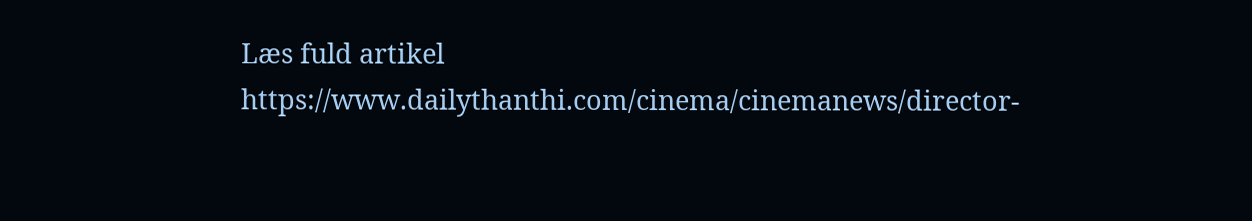Læs fuld artikel
https://www.dailythanthi.com/cinema/cinemanews/director-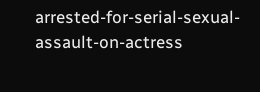arrested-for-serial-sexual-assault-on-actress